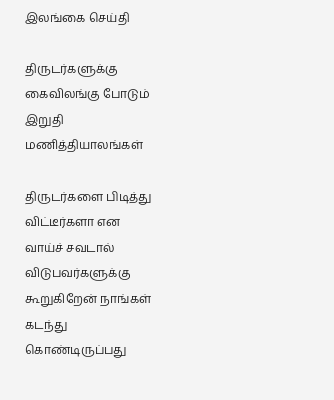இலங்கை செய்தி

திருடர்களுக்கு கைவிலங்கு போடும் இறுதி மணித்தியாலங்கள்

திருடர்களை பிடித்து விட்டீர்களா என வாய்ச் சவடால் விடுபவர்களுக்கு கூறுகிறேன் நாங்கள் கடந்து கொண்டிருப்பது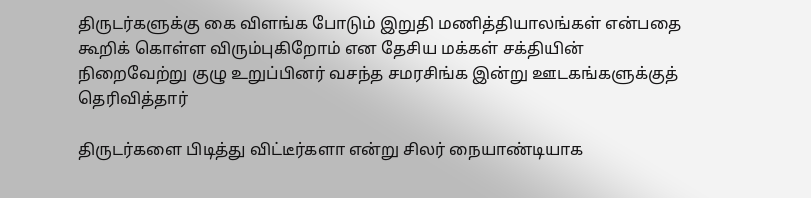திருடர்களுக்கு கை விளங்க போடும் இறுதி மணித்தியாலங்கள் என்பதை கூறிக் கொள்ள விரும்புகிறோம் என தேசிய மக்கள் சக்தியின் நிறைவேற்று குழு உறுப்பினர் வசந்த சமரசிங்க இன்று ஊடகங்களுக்குத் தெரிவித்தார்

திருடர்களை பிடித்து விட்டீர்களா என்று சிலர் நையாண்டியாக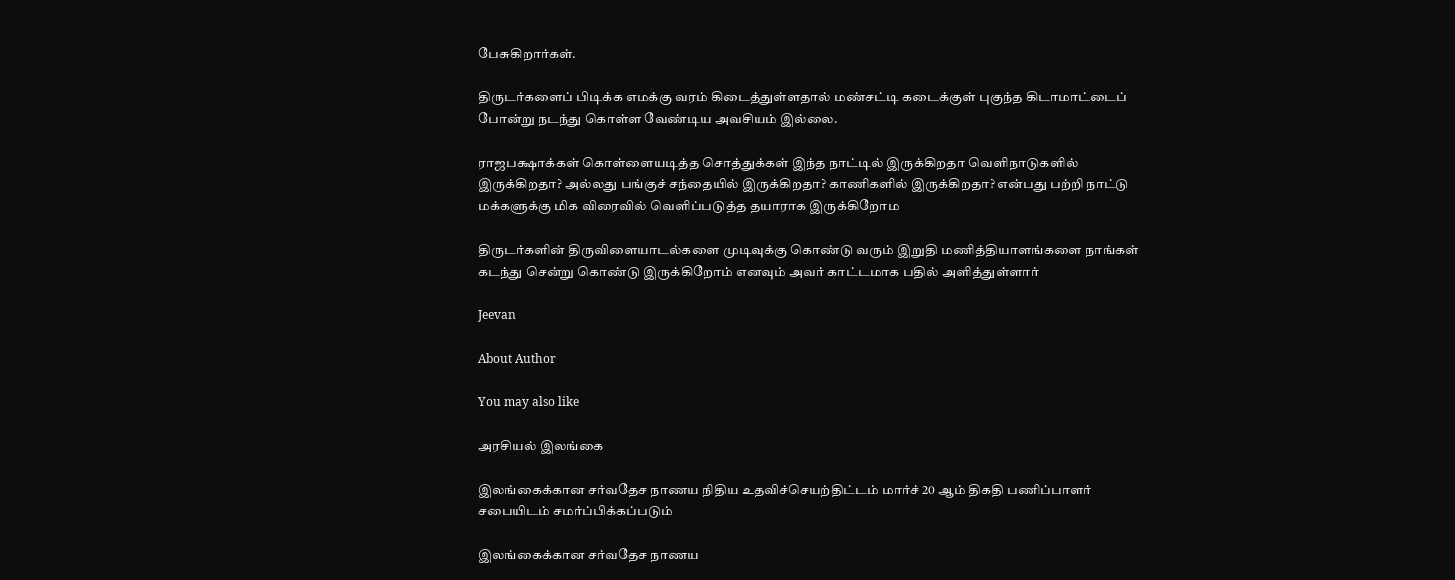பேசுகிறார்கள்.

திருடர்களைப் பிடிக்க எமக்கு வரம் கிடைத்துள்ளதால் மண்சட்டி கடைக்குள் புகுந்த கிடாமாட்டைப் போன்று நடந்து கொள்ள வேண்டிய அவசியம் இல்லை.

ராஜபக்ஷாக்கள் கொள்ளையடித்த சொத்துக்கள் இந்த நாட்டில் இருக்கிறதா வெளிநாடுகளில் இருக்கிறதா? அல்லது பங்குச் சந்தையில் இருக்கிறதா? காணிகளில் இருக்கிறதா? என்பது பற்றி நாட்டு மக்களுக்கு மிக விரைவில் வெளிப்படுத்த தயாராக இருக்கிறோம

திருடர்களின் திருவிளையாடல்களை முடிவுக்கு கொண்டு வரும் இறுதி மணித்தியாளங்களை நாங்கள் கடந்து சென்று கொண்டு இருக்கிறோம் எனவும் அவர் காட்டமாக பதில் அளித்துள்ளார்

Jeevan

About Author

You may also like

அரசியல் இலங்கை

இலங்கைக்கான சர்வதேச நாணய நிதிய உதவிச்செயற்திட்டம் மார்ச் 20 ஆம் திகதி பணிப்பாளர் சபையிடம் சமர்ப்பிக்கப்படும்

இலங்கைக்கான சர்வதேச நாணய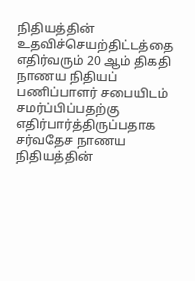நிதியத்தின் உதவிச்செயற்திட்டத்தை எதிர்வரும் 20 ஆம் திகதி நாணய நிதியப் பணிப்பாளர் சபையிடம் சமர்ப்பிப்பதற்கு எதிர்பார்த்திருப்பதாக சர்வதேச நாணய நிதியத்தின்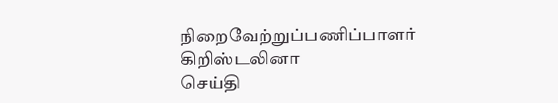நிறைவேற்றுப்பணிப்பாளர் கிறிஸ்டலினா
செய்தி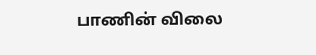பாணின் விலை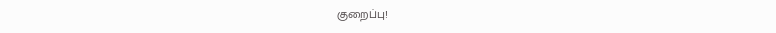குறைப்பு!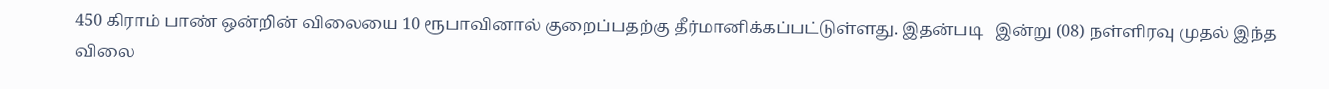450 கிராம் பாண் ஒன்றின் விலையை 10 ரூபாவினால் குறைப்பதற்கு தீர்மானிக்கப்பட்டுள்ளது. இதன்படி   இன்று (08) நள்ளிரவு முதல் இந்த விலை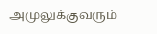அமுலுக்குவரும்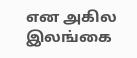என அகில இலங்கை